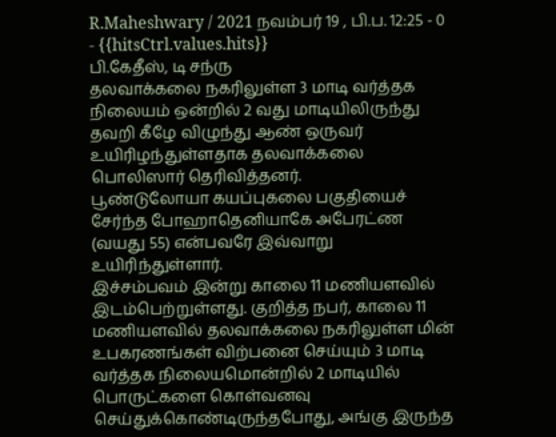R.Maheshwary / 2021 நவம்பர் 19 , பி.ப. 12:25 - 0 - {{hitsCtrl.values.hits}}
பி.கேதீஸ், டி சந்ரு
தலவாக்கலை நகரிலுள்ள 3 மாடி வர்த்தக நிலையம் ஒன்றில் 2 வது மாடியிலிருந்து தவறி கீழே விழுந்து ஆண் ஒருவர் உயிரிழந்துள்ளதாக தலவாக்கலை பொலிஸார் தெரிவித்தனர்.
பூண்டுலோயா கயப்புகலை பகுதியைச் சேர்ந்த போஹாதெனியாகே அபேரட்ண (வயது 55) என்பவரே இவ்வாறு உயிரிந்துள்ளார்.
இச்சம்பவம் இன்று காலை 11 மணியளவில் இடம்பெற்றுள்ளது. குறித்த நபர், காலை 11 மணியளவில் தலவாக்கலை நகரிலுள்ள மின் உபகரணங்கள் விற்பனை செய்யும் 3 மாடி வர்த்தக நிலையமொன்றில் 2 மாடியில் பொருட்களை கொள்வனவு செய்துக்கொண்டிருந்தபோது, அங்கு இருந்த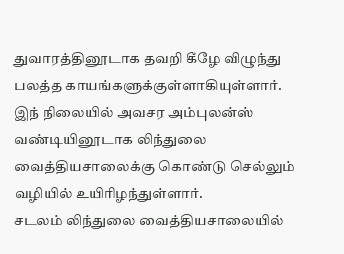துவாரத்தினூடாக தவறி கீழே விழுந்து பலத்த காயங்களுக்குள்ளாகியுள்ளார்.
இந் நிலையில் அவசர அம்புலன்ஸ் வண்டியினூடாக லிந்துலை வைத்தியசாலைக்கு கொண்டு செல்லும் வழியில் உயிரிழந்துள்ளார்.
சடலம் லிந்துலை வைத்தியசாலையில்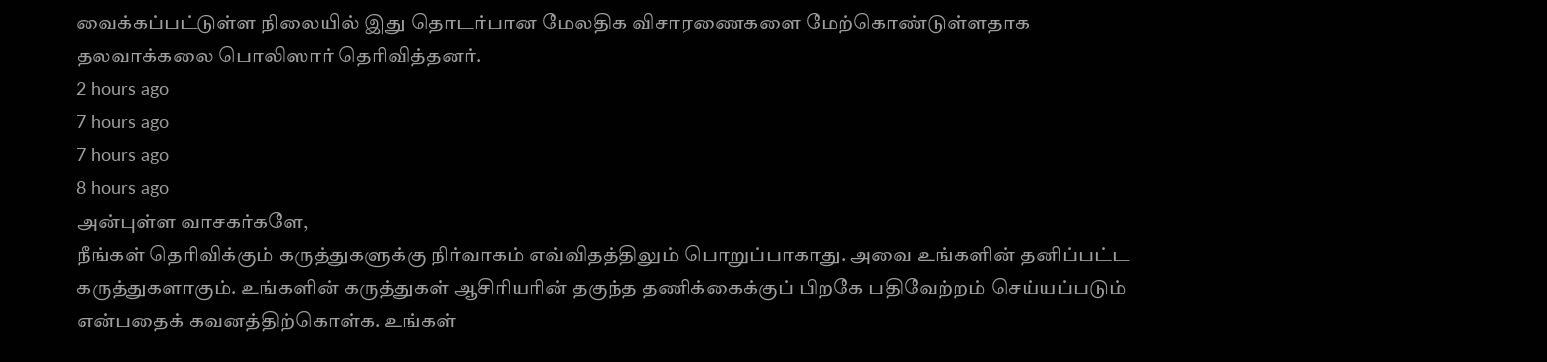வைக்கப்பட்டுள்ள நிலையில் இது தொடர்பான மேலதிக விசாரணைகளை மேற்கொண்டுள்ளதாக தலவாக்கலை பொலிஸார் தெரிவித்தனர்.
2 hours ago
7 hours ago
7 hours ago
8 hours ago
அன்புள்ள வாசகர்களே,
நீங்கள் தெரிவிக்கும் கருத்துகளுக்கு நிர்வாகம் எவ்விதத்திலும் பொறுப்பாகாது. அவை உங்களின் தனிப்பட்ட கருத்துகளாகும். உங்களின் கருத்துகள் ஆசிரியரின் தகுந்த தணிக்கைக்குப் பிறகே பதிவேற்றம் செய்யப்படும் என்பதைக் கவனத்திற்கொள்க. உங்கள்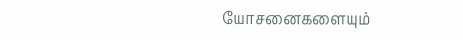யோசனைகளையும்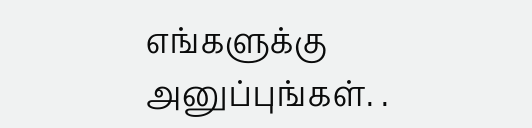எங்களுக்கு அனுப்புங்கள். .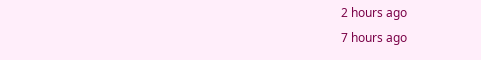2 hours ago
7 hours ago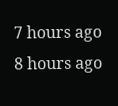7 hours ago
8 hours ago